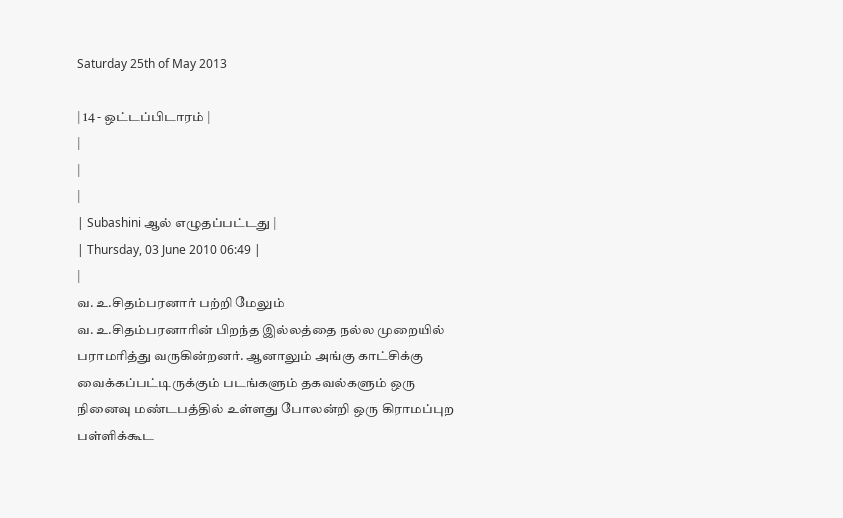Saturday 25th of May 2013

| 14 - ஒட்டப்பிடாரம் |
|
|
|
| Subashini ஆல் எழுதப்பட்டது |
| Thursday, 03 June 2010 06:49 |
|
வ. உ.சிதம்பரனார் பற்றி மேலும்
வ. உ.சிதம்பரனாரின் பிறந்த இல்லத்தை நல்ல முறையில் பராமரித்து வருகின்றனர். ஆனாலும் அங்கு காட்சிக்கு வைக்கப்பட்டிருக்கும் படங்களும் தகவல்களும் ஒரு நினைவு மண்டபத்தில் உள்ளது போலன்றி ஒரு கிராமப்புற பள்ளிக்கூட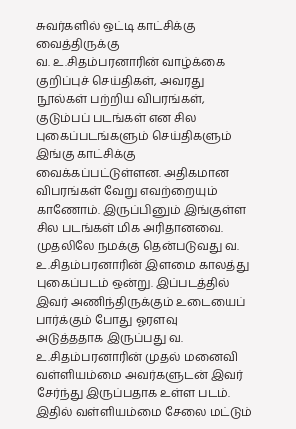சுவர்களில் ஒட்டி காட்சிக்கு வைத்திருக்கு
வ. உ.சிதம்பரனாரின் வாழ்க்கை குறிப்புச் செய்திகள், அவரது நூல்கள் பற்றிய விபரங்கள், குடும்பப் படங்கள் என சில புகைப்படங்களும் செய்திகளும் இங்கு காட்சிக்கு வைக்கப்பட்டுள்ளன. அதிகமான விபரங்கள் வேறு எவற்றையும் காணோம். இருப்பினும் இங்குள்ள சில படங்கள் மிக அரிதானவை.
முதலிலே நமக்கு தென்படுவது வ. உ.சிதம்பரனாரின் இளமை காலத்து புகைப்படம் ஒன்று. இப்படத்தில் இவர் அணிந்திருக்கும் உடையைப் பார்க்கும் போது ஓரளவு
அடுத்ததாக இருப்பது வ. உ.சிதம்பரனாரின் முதல் மனைவி வள்ளியம்மை அவர்களுடன் இவர் சேர்ந்து இருப்பதாக உள்ள படம். இதில் வள்ளியம்மை சேலை மட்டும்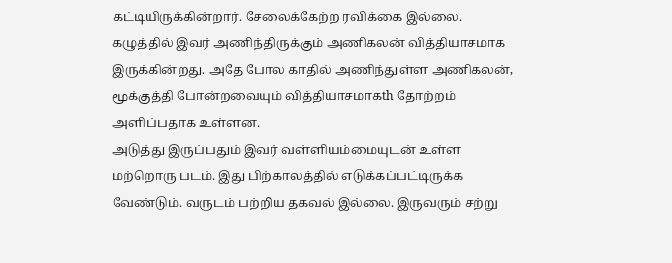கட்டியிருக்கின்றார். சேலைக்கேற்ற ரவிக்கை இல்லை. கழுத்தில் இவர் அணிந்திருக்கும் அணிகலன் வித்தியாசமாக இருக்கின்றது. அதே போல காதில் அணிந்துள்ள அணிகலன், மூக்குத்தி போன்றவையும் வித்தியாசமாகth தோற்றம் அளிப்பதாக உள்ளன.
அடுத்து இருப்பதும் இவர் வள்ளியம்மையுடன் உள்ள மற்றொரு படம். இது பிற்காலத்தில் எடுக்கப்பட்டிருக்க வேண்டும். வருடம் பற்றிய தகவல் இல்லை. இருவரும் சற்று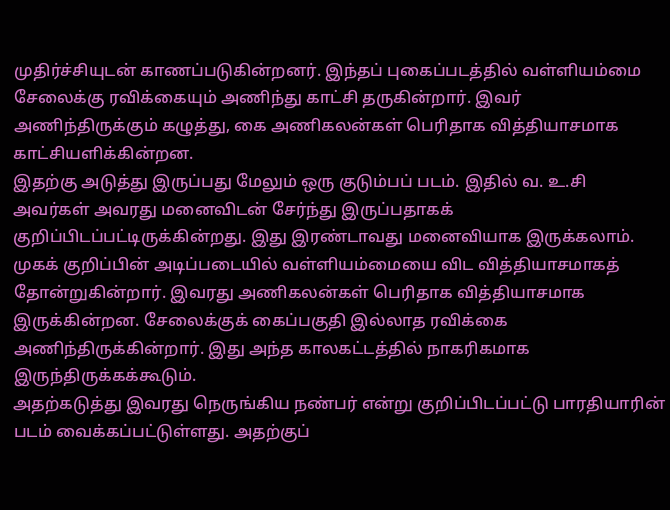முதிர்ச்சியுடன் காணப்படுகின்றனர். இந்தப் புகைப்படத்தில் வள்ளியம்மை சேலைக்கு ரவிக்கையும் அணிந்து காட்சி தருகின்றார். இவர் அணிந்திருக்கும் கழுத்து, கை அணிகலன்கள் பெரிதாக வித்தியாசமாக காட்சியளிக்கின்றன.
இதற்கு அடுத்து இருப்பது மேலும் ஒரு குடும்பப் படம். இதில் வ. உ.சி அவர்கள் அவரது மனைவிடன் சேர்ந்து இருப்பதாகக் குறிப்பிடப்பட்டிருக்கின்றது. இது இரண்டாவது மனைவியாக இருக்கலாம். முகக் குறிப்பின் அடிப்படையில் வள்ளியம்மையை விட வித்தியாசமாகத் தோன்றுகின்றார். இவரது அணிகலன்கள் பெரிதாக வித்தியாசமாக இருக்கின்றன. சேலைக்குக் கைப்பகுதி இல்லாத ரவிக்கை அணிந்திருக்கின்றார். இது அந்த காலகட்டத்தில் நாகரிகமாக இருந்திருக்கக்கூடும்.
அதற்கடுத்து இவரது நெருங்கிய நண்பர் என்று குறிப்பிடப்பட்டு பாரதியாரின் படம் வைக்கப்பட்டுள்ளது. அதற்குப்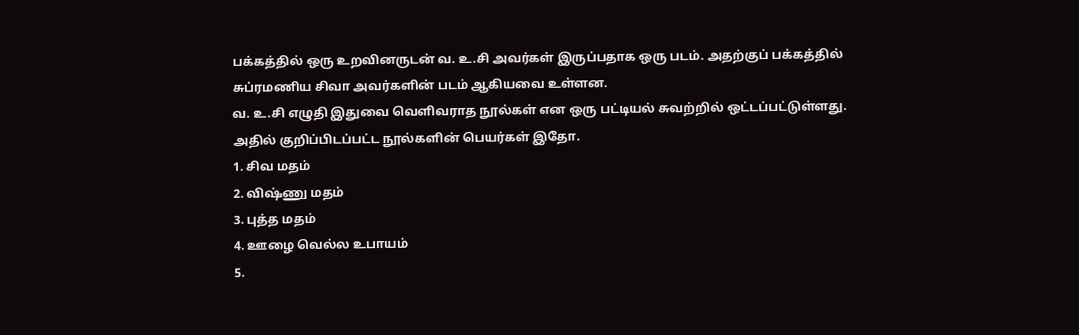பக்கத்தில் ஒரு உறவினருடன் வ. உ.சி அவர்கள் இருப்பதாக ஒரு படம். அதற்குப் பக்கத்தில் சுப்ரமணிய சிவா அவர்களின் படம் ஆகியவை உள்ளன.
வ. உ.சி எழுதி இதுவை வெளிவராத நூல்கள் என ஒரு பட்டியல் சுவற்றில் ஒட்டப்பட்டுள்ளது. அதில் குறிப்பிடப்பட்ட நூல்களின் பெயர்கள் இதோ.
1. சிவ மதம்
2. விஷ்ணு மதம்
3. புத்த மதம்
4. ஊழை வெல்ல உபாயம்
5.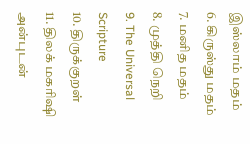இஸ்லாம் மதம்
6. கிருஸ்து மதம்
7. மனித மதம்
8. முத்தி நெறி
9. The Universal Scripture
10. திருக்குறள்
11. திலக் மகரிஷி
அன்புடன்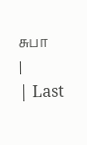சுபா
|
| Last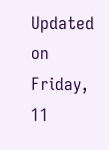Updated on Friday, 11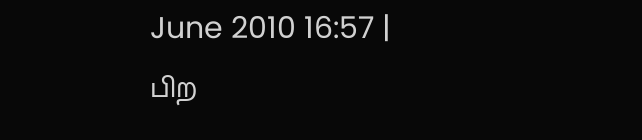June 2010 16:57 |
பிற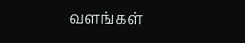வளங்கள்